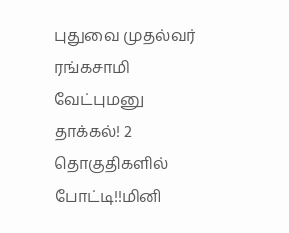புதுவை முதல்வர் ரங்கசாமி வேட்புமனு தாக்கல்! 2 தொகுதிகளில் போட்டி!!மினி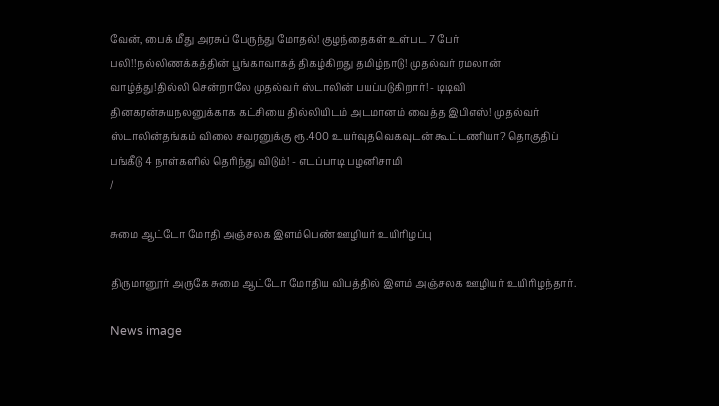வேன், பைக் மீது அரசுப் பேருந்து மோதல்! குழந்தைகள் உள்பட 7 பேர் பலி!!நல்லிணக்கத்தின் பூங்காவாகத் திகழ்கிறது தமிழ்நாடு! முதல்வர் ரமலான் வாழ்த்து!தில்லி சென்றாலே முதல்வர் ஸ்டாலின் பயப்படுகிறார்! - டிடிவி தினகரன்சுயநலனுக்காக கட்சியை தில்லியிடம் அடமானம் வைத்த இபிஎஸ்! முதல்வர் ஸ்டாலின்தங்கம் விலை சவரனுக்கு ரூ.400 உயர்வுதவெகவுடன் கூட்டணியா? தொகுதிப் பங்கீடு 4 நாள்களில் தெரிந்து விடும்! - எடப்பாடி பழனிசாமி
/

சுமை ஆட்டோ மோதி அஞ்சலக இளம்பெண் ஊழியர் உயிரிழப்பு

திருமானூர் அருகே சுமை ஆட்டோ மோதிய விபத்தில் இளம் அஞ்சலக ஊழியர் உயிரிழந்தார்.

News image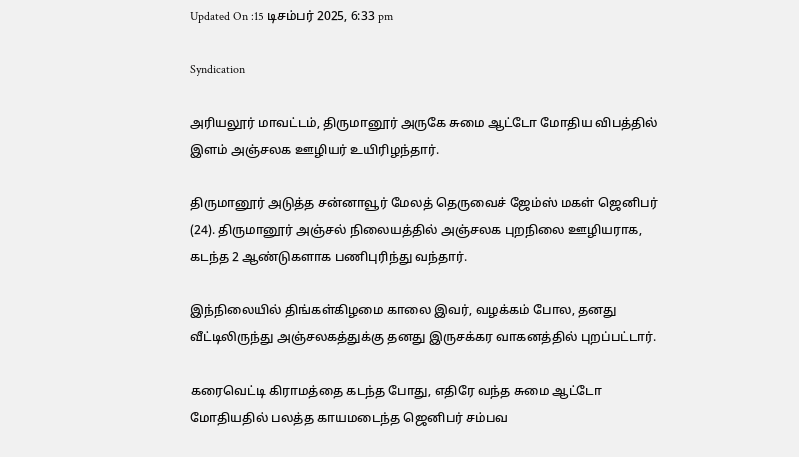Updated On :15 டிசம்பர் 2025, 6:33 pm

Syndication

அரியலூர் மாவட்டம், திருமானூர் அருகே சுமை ஆட்டோ மோதிய விபத்தில் இளம் அஞ்சலக ஊழியர் உயிரிழந்தார்.

திருமானூர் அடுத்த சன்னாவூர் மேலத் தெருவைச் ஜேம்ஸ் மகள் ஜெனிபர் (24). திருமானூர் அஞ்சல் நிலையத்தில் அஞ்சலக புறநிலை ஊழியராக, கடந்த 2 ஆண்டுகளாக பணிபுரிந்து வந்தார்.

இந்நிலையில் திங்கள்கிழமை காலை இவர், வழக்கம் போல, தனது வீட்டிலிருந்து அஞ்சலகத்துக்கு தனது இருசக்கர வாகனத்தில் புறப்பட்டார்.

கரைவெட்டி கிராமத்தை கடந்த போது, எதிரே வந்த சுமை ஆட்டோ மோதியதில் பலத்த காயமடைந்த ஜெனிபர் சம்பவ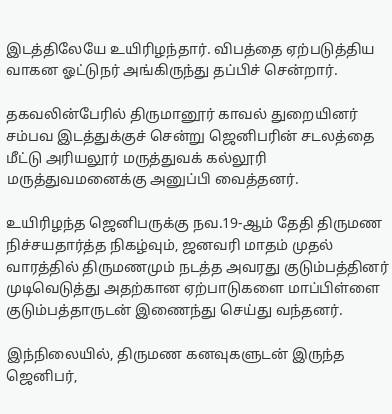இடத்திலேயே உயிரிழந்தார். விபத்தை ஏற்படுத்திய வாகன ஓட்டுநர் அங்கிருந்து தப்பிச் சென்றார்.

தகவலின்பேரில் திருமானூர் காவல் துறையினர் சம்பவ இடத்துக்குச் சென்று ஜெனிபரின் சடலத்தை மீட்டு அரியலூர் மருத்துவக் கல்லூரி மருத்துவமனைக்கு அனுப்பி வைத்தனர்.

உயிரிழந்த ஜெனிபருக்கு நவ.19-ஆம் தேதி திருமண நிச்சயதார்த்த நிகழ்வும், ஜனவரி மாதம் முதல் வாரத்தில் திருமணமும் நடத்த அவரது குடும்பத்தினர் முடிவெடுத்து அதற்கான ஏற்பாடுகளை மாப்பிள்ளை குடும்பத்தாருடன் இணைந்து செய்து வந்தனர்.

இந்நிலையில், திருமண கனவுகளுடன் இருந்த ஜெனிபர்,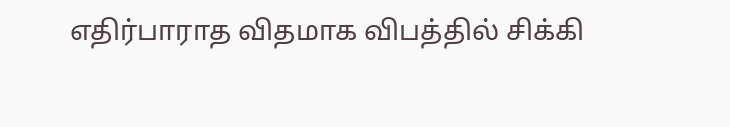எதிர்பாராத விதமாக விபத்தில் சிக்கி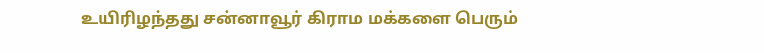உயிரிழந்தது சன்னாவூர் கிராம மக்களை பெரும்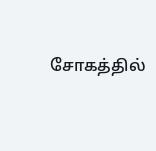சோகத்தில்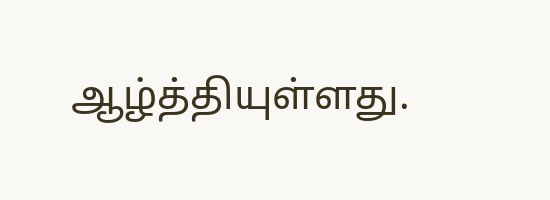ஆழ்த்தியுள்ளது.